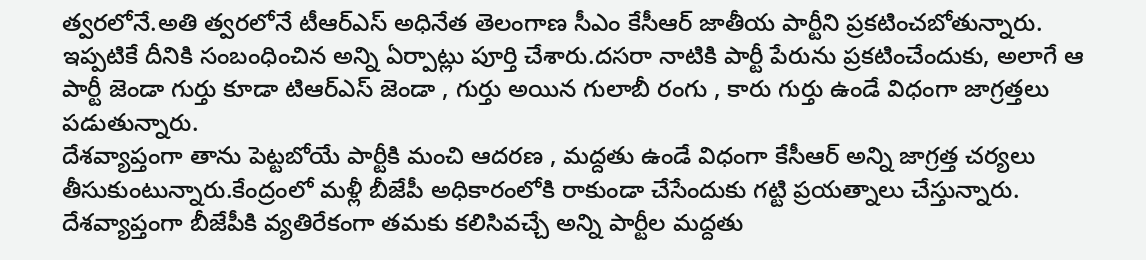త్వరలోనే.అతి త్వరలోనే టీఆర్ఎస్ అధినేత తెలంగాణ సీఎం కేసీఆర్ జాతీయ పార్టీని ప్రకటించబోతున్నారు.
ఇప్పటికే దీనికి సంబంధించిన అన్ని ఏర్పాట్లు పూర్తి చేశారు.దసరా నాటికి పార్టీ పేరును ప్రకటించేందుకు, అలాగే ఆ పార్టీ జెండా గుర్తు కూడా టిఆర్ఎస్ జెండా , గుర్తు అయిన గులాబీ రంగు , కారు గుర్తు ఉండే విధంగా జాగ్రత్తలు పడుతున్నారు.
దేశవ్యాప్తంగా తాను పెట్టబోయే పార్టీకి మంచి ఆదరణ , మద్దతు ఉండే విధంగా కేసీఆర్ అన్ని జాగ్రత్త చర్యలు తీసుకుంటున్నారు.కేంద్రంలో మళ్లీ బీజేపీ అధికారంలోకి రాకుండా చేసేందుకు గట్టి ప్రయత్నాలు చేస్తున్నారు.
దేశవ్యాప్తంగా బీజేపీకి వ్యతిరేకంగా తమకు కలిసివచ్చే అన్ని పార్టీల మద్దతు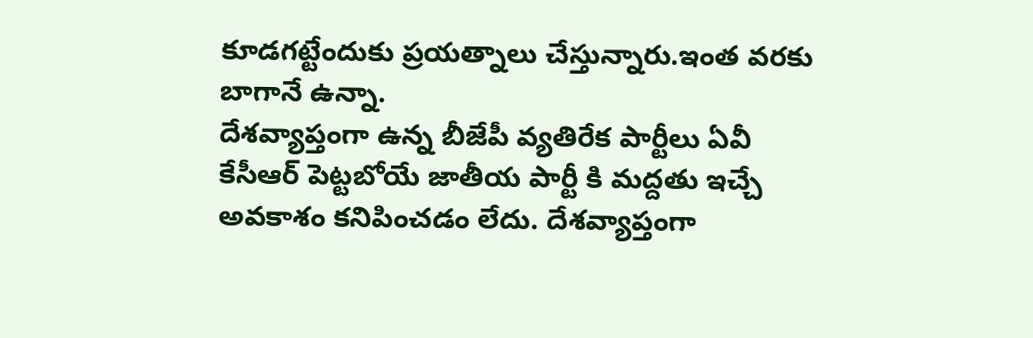కూడగట్టేందుకు ప్రయత్నాలు చేస్తున్నారు.ఇంత వరకు బాగానే ఉన్నా.
దేశవ్యాప్తంగా ఉన్న బీజేపీ వ్యతిరేక పార్టీలు ఏవీ కేసీఆర్ పెట్టబోయే జాతీయ పార్టీ కి మద్దతు ఇచ్చే అవకాశం కనిపించడం లేదు. దేశవ్యాప్తంగా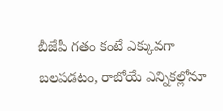బీజేపీ గతం కంటే ఎక్కువగా బలపడటం, రాబోయే ఎన్నికల్లోనూ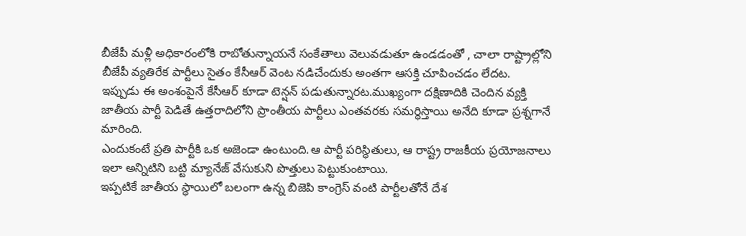బీజేపీ మళ్లీ అధికారంలోకి రాబోతున్నాయనే సంకేతాలు వెలువడుతూ ఉండడంతో , చాలా రాష్ట్రాల్లోని బీజేపీ వ్యతిరేక పార్టీలు సైతం కేసీఆర్ వెంట నడిచేందుకు అంతగా ఆసక్తి చూపించడం లేదట.
ఇప్పుడు ఈ అంశంపైనే కేసీఆర్ కూడా టెన్షన్ పడుతున్నారట.ముఖ్యంగా దక్షిణాదికి చెందిన వ్యక్తి జాతీయ పార్టీ పెడితే ఉత్తరాదిలోని ప్రాంతీయ పార్టీలు ఎంతవరకు సమర్థిస్తాయి అనేది కూడా ప్రశ్నగానే మారింది.
ఎందుకంటే ప్రతి పార్టీకి ఒక అజెండా ఉంటుంది.ఆ పార్టీ పరిస్థితులు, ఆ రాష్ట్ర రాజకీయ ప్రయోజనాలు ఇలా అన్నిటిని బట్టి మ్యానేజ్ వేసుకుని పొత్తులు పెట్టుకుంటాయి.
ఇప్పటికే జాతీయ స్థాయిలో బలంగా ఉన్న బిజెపి కాంగ్రెస్ వంటి పార్టీలతోనే దేశ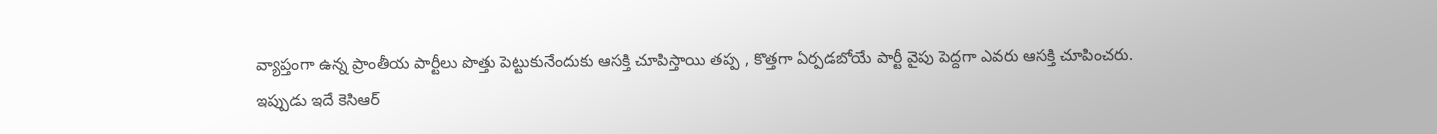వ్యాప్తంగా ఉన్న ప్రాంతీయ పార్టీలు పొత్తు పెట్టుకునేందుకు ఆసక్తి చూపిస్తాయి తప్ప , కొత్తగా ఏర్పడబోయే పార్టీ వైపు పెద్దగా ఎవరు ఆసక్తి చూపించరు.
ఇప్పుడు ఇదే కెసిఆర్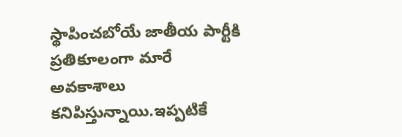స్థాపించబోయే జాతీయ పార్టీకి ప్రతికూలంగా మారే అవకాశాలు కనిపిస్తున్నాయి.ఇప్పటికే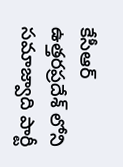కేసీఆర్ ఉత్తరప్రదేశ్ లోని సమాజ్వాది పార్టీ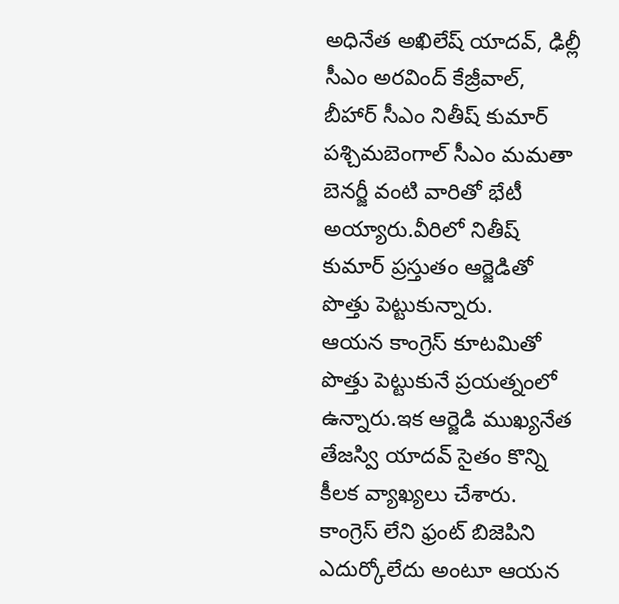అధినేత అఖిలేష్ యాదవ్, ఢిల్లీ సీఎం అరవింద్ కేజ్రీవాల్, బీహార్ సీఎం నితీష్ కుమార్ పశ్చిమబెంగాల్ సీఎం మమతా బెనర్జీ వంటి వారితో భేటీ అయ్యారు.వీరిలో నితీష్ కుమార్ ప్రస్తుతం ఆర్జెడితో పొత్తు పెట్టుకున్నారు.
ఆయన కాంగ్రెస్ కూటమితో పొత్తు పెట్టుకునే ప్రయత్నంలో ఉన్నారు.ఇక ఆర్జెడి ముఖ్యనేత తేజస్వి యాదవ్ సైతం కొన్ని కీలక వ్యాఖ్యలు చేశారు.
కాంగ్రెస్ లేని ఫ్రంట్ బిజెపిని ఎదుర్కోలేదు అంటూ ఆయన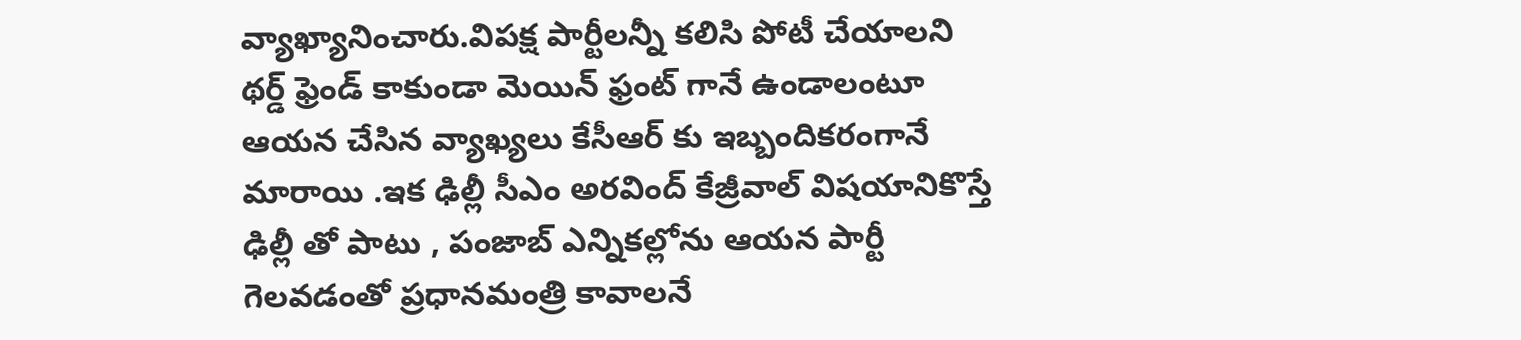వ్యాఖ్యానించారు.విపక్ష పార్టీలన్నీ కలిసి పోటీ చేయాలని థర్డ్ ఫ్రెండ్ కాకుండా మెయిన్ ఫ్రంట్ గానే ఉండాలంటూ ఆయన చేసిన వ్యాఖ్యలు కేసీఆర్ కు ఇబ్బందికరంగానే మారాయి .ఇక ఢిల్లీ సీఎం అరవింద్ కేజ్రీవాల్ విషయానికొస్తే ఢిల్లీ తో పాటు , పంజాబ్ ఎన్నికల్లోను ఆయన పార్టీ గెలవడంతో ప్రధానమంత్రి కావాలనే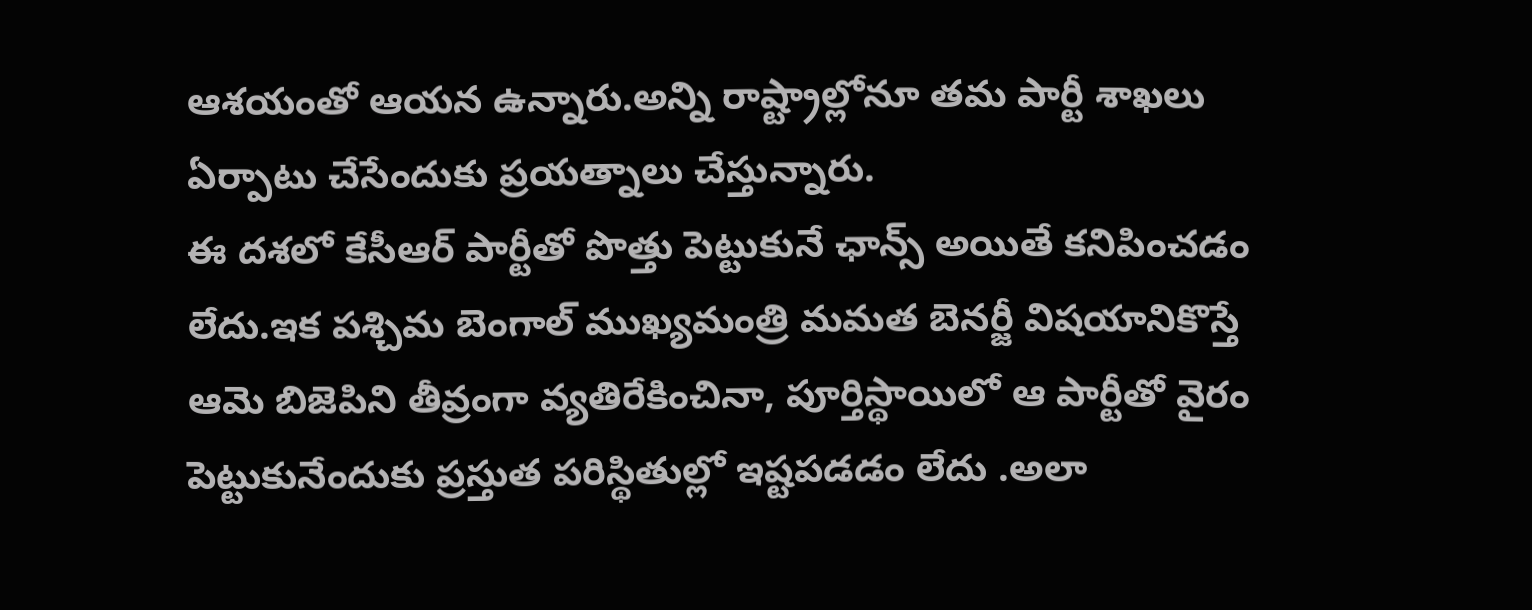ఆశయంతో ఆయన ఉన్నారు.అన్ని రాష్ట్రాల్లోనూ తమ పార్టీ శాఖలు ఏర్పాటు చేసేందుకు ప్రయత్నాలు చేస్తున్నారు.
ఈ దశలో కేసీఆర్ పార్టీతో పొత్తు పెట్టుకునే ఛాన్స్ అయితే కనిపించడం లేదు.ఇక పశ్చిమ బెంగాల్ ముఖ్యమంత్రి మమత బెనర్జీ విషయానికొస్తే ఆమె బిజెపిని తీవ్రంగా వ్యతిరేకించినా, పూర్తిస్థాయిలో ఆ పార్టీతో వైరం పెట్టుకునేందుకు ప్రస్తుత పరిస్థితుల్లో ఇష్టపడడం లేదు .అలా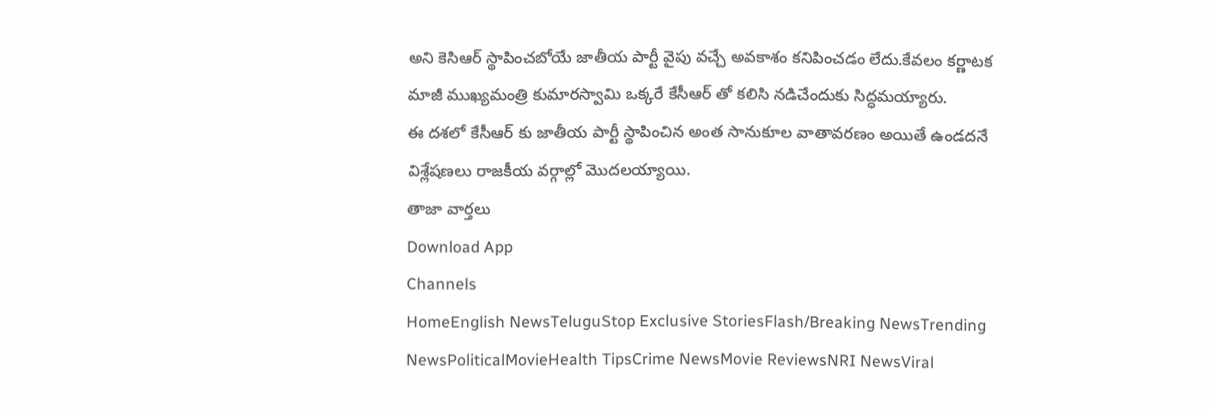అని కెసిఆర్ స్థాపించబోయే జాతీయ పార్టీ వైపు వచ్చే అవకాశం కనిపించడం లేదు.కేవలం కర్ణాటక మాజీ ముఖ్యమంత్రి కుమారస్వామి ఒక్కరే కేసీఆర్ తో కలిసి నడిచేందుకు సిద్ధమయ్యారు.
ఈ దశలో కేసీఆర్ కు జాతీయ పార్టీ స్థాపించిన అంత సానుకూల వాతావరణం అయితే ఉండదనే విశ్లేషణలు రాజకీయ వర్గాల్లో మొదలయ్యాయి.
తాజా వార్తలు
Download App
Channels
HomeEnglish NewsTeluguStop Exclusive StoriesFlash/Breaking NewsTrending NewsPoliticalMovieHealth TipsCrime NewsMovie ReviewsNRI NewsViral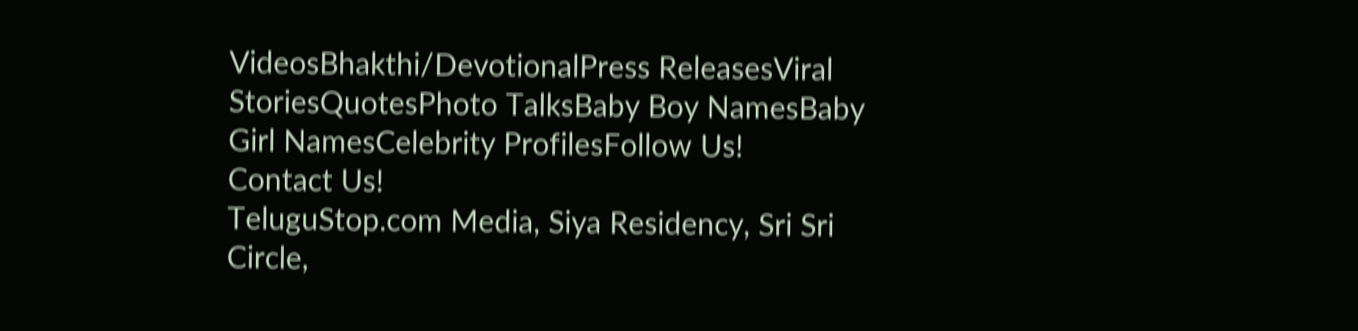VideosBhakthi/DevotionalPress ReleasesViral StoriesQuotesPhoto TalksBaby Boy NamesBaby Girl NamesCelebrity ProfilesFollow Us!
Contact Us!
TeluguStop.com Media, Siya Residency, Sri Sri Circle,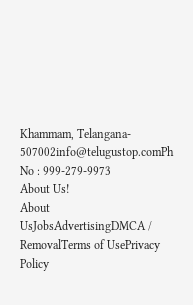Khammam, Telangana- 507002info@telugustop.comPh No : 999-279-9973
About Us!
About UsJobsAdvertisingDMCA / RemovalTerms of UsePrivacy Policy